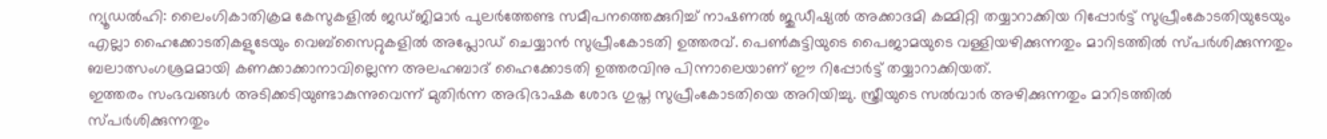ന്യൂഡൽഹി: ലൈംഗികാതിക്രമ കേസുകളിൽ ജഡ്ജിമാർ പുലർത്തേണ്ട സമീപനത്തെക്കുറിച്ച് നാഷണൽ ജുഡീഷ്യൽ അക്കാദമി കമ്മിറ്റി തയ്യാറാക്കിയ റിപ്പോർട്ട് സുപ്രീംകോടതിയുടേയും എല്ലാ ഹൈക്കോടതികളുടേയും വെബ്സൈറ്റുകളിൽ അപ്ലോഡ് ചെയ്യാൻ സുപ്രീംകോടതി ഉത്തരവ്. പെൺകുട്ടിയുടെ പൈജാമയുടെ വള്ളിയഴിക്കുന്നതും മാറിടത്തിൽ സ്പർശിക്കുന്നതും ബലാത്സംഗശ്രമമായി കണക്കാക്കാനാവില്ലെന്ന അലഹബാദ് ഹൈക്കോടതി ഉത്തരവിനു പിന്നാലെയാണ് ഈ റിപ്പോർട്ട് തയ്യാറാക്കിയത്.
ഇത്തരം സംഭവങ്ങൾ അടിക്കടിയുണ്ടാകുന്നുവെന്ന് മുതിർന്ന അഭിഭാഷക ശോഭ ഗുപ്ത സുപ്രീംകോടതിയെ അറിയിച്ചു. സ്ത്രീയുടെ സൽവാർ അഴിക്കുന്നതും മാറിടത്തിൽ സ്പർശിക്കുന്നതും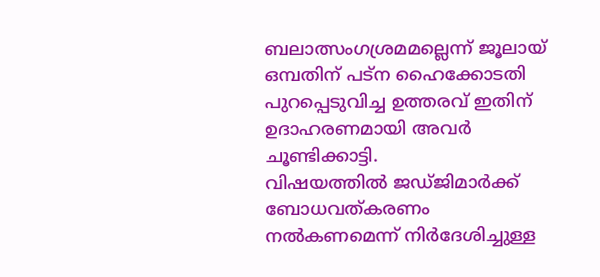ബലാത്സംഗശ്രമമല്ലെന്ന് ജൂലായ് ഒമ്പതിന് പട്ന ഹൈക്കോടതി പുറപ്പെടുവിച്ച ഉത്തരവ് ഇതിന് ഉദാഹരണമായി അവർ ചൂണ്ടിക്കാട്ടി.
വിഷയത്തിൽ ജഡ്ജിമാർക്ക് ബോധവത്കരണം നൽകണമെന്ന് നിർദേശിച്ചുള്ള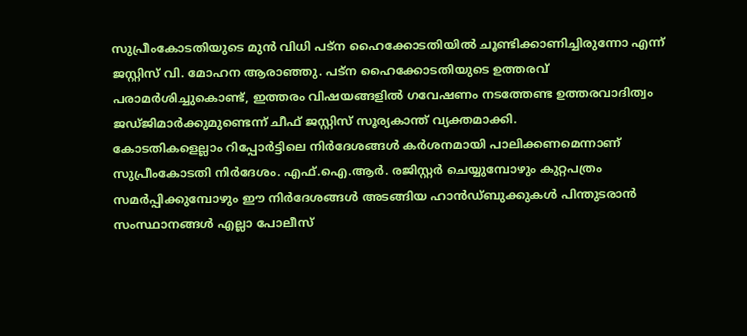സുപ്രീംകോടതിയുടെ മുൻ വിധി പട്ന ഹൈക്കോടതിയിൽ ചൂണ്ടിക്കാണിച്ചിരുന്നോ എന്ന് ജസ്റ്റിസ് വി. മോഹന ആരാഞ്ഞു. പട്ന ഹൈക്കോടതിയുടെ ഉത്തരവ് പരാമർശിച്ചുകൊണ്ട്, ഇത്തരം വിഷയങ്ങളിൽ ഗവേഷണം നടത്തേണ്ട ഉത്തരവാദിത്വം ജഡ്ജിമാർക്കുമുണ്ടെന്ന് ചീഫ് ജസ്റ്റിസ് സൂര്യകാന്ത് വ്യക്തമാക്കി.
കോടതികളെല്ലാം റിപ്പോർട്ടിലെ നിർദേശങ്ങൾ കർശനമായി പാലിക്കണമെന്നാണ് സുപ്രീംകോടതി നിർദേശം. എഫ്.ഐ.ആർ. രജിസ്റ്റർ ചെയ്യുമ്പോഴും കുറ്റപത്രം സമർപ്പിക്കുമ്പോഴും ഈ നിർദേശങ്ങൾ അടങ്ങിയ ഹാൻഡ്ബുക്കുകൾ പിന്തുടരാൻ സംസ്ഥാനങ്ങൾ എല്ലാ പോലീസ്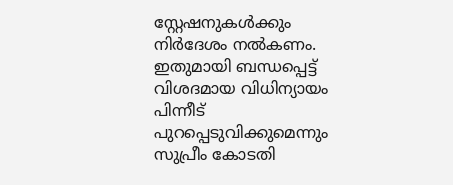സ്റ്റേഷനുകൾക്കും നിർദേശം നൽകണം. ഇതുമായി ബന്ധപ്പെട്ട് വിശദമായ വിധിന്യായം പിന്നീട് പുറപ്പെടുവിക്കുമെന്നും സുപ്രീം കോടതി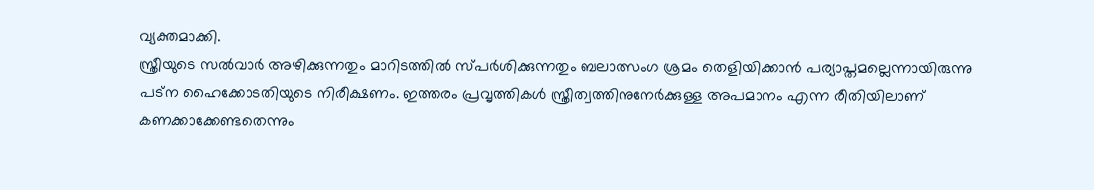വ്യക്തമാക്കി.
സ്ത്രീയുടെ സൽവാർ അഴിക്കുന്നതും മാറിടത്തിൽ സ്പർശിക്കുന്നതും ബലാത്സംഗ ശ്രമം തെളിയിക്കാൻ പര്യാപ്തമല്ലെന്നായിരുന്നു പട്ന ഹൈക്കോടതിയുടെ നിരീക്ഷണം. ഇത്തരം പ്രവൃത്തികൾ സ്ത്രീത്വത്തിനുനേർക്കുള്ള അപമാനം എന്ന രീതിയിലാണ് കണക്കാക്കേണ്ടതെന്നും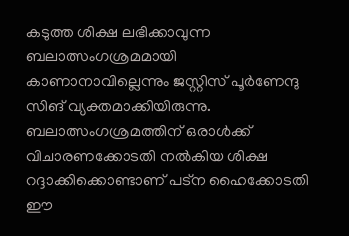കടുത്ത ശിക്ഷ ലഭിക്കാവുന്ന ബലാത്സംഗശ്രമമായി കാണാനാവില്ലെന്നും ജസ്റ്റിസ് പൂർണേന്ദു സിങ് വ്യക്തമാക്കിയിരുന്നു. ബലാത്സംഗശ്രമത്തിന് ഒരാൾക്ക് വിചാരണക്കോടതി നൽകിയ ശിക്ഷ റദ്ദാക്കിക്കൊണ്ടാണ് പട്ന ഹൈക്കോടതി ഈ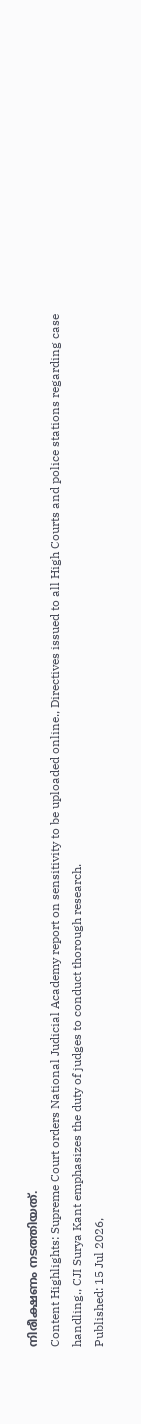നിരീക്ഷണം നടത്തിയത്.
Content Highlights: Supreme Court orders National Judicial Academy report on sensitivity to be uploaded online., Directives issued to all High Courts and police stations regarding case handling., CJI Surya Kant emphasizes the duty of judges to conduct thorough research.
Published: 15 Jul 2026,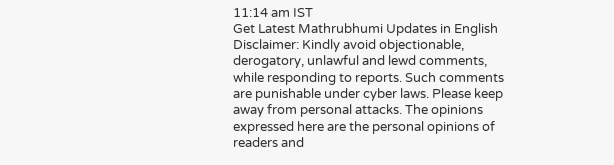11:14 am IST
Get Latest Mathrubhumi Updates in English
Disclaimer: Kindly avoid objectionable, derogatory, unlawful and lewd comments, while responding to reports. Such comments are punishable under cyber laws. Please keep away from personal attacks. The opinions expressed here are the personal opinions of readers and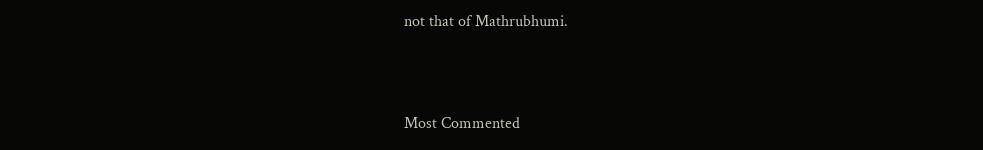not that of Mathrubhumi.



Most Commented